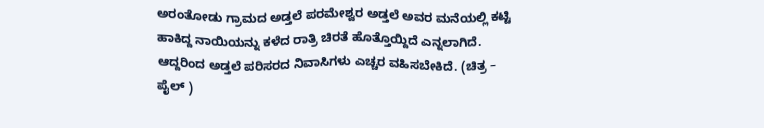ಅರಂತೋಡು ಗ್ರಾಮದ ಅಡ್ತಲೆ ಪರಮೇಶ್ವರ ಅಡ್ತಲೆ ಅವರ ಮನೆಯಲ್ಲಿ ಕಟ್ಟಿ ಹಾಕಿದ್ದ ನಾಯಿಯನ್ನು ಕಳೆದ ರಾತ್ರಿ ಚಿರತೆ ಹೊತ್ತೊಯ್ದಿದೆ ಎನ್ನಲಾಗಿದೆ. ಆದ್ದರಿಂದ ಅಡ್ತಲೆ ಪರಿಸರದ ನಿವಾಸಿಗಳು ಎಚ್ಚರ ವಹಿಸಬೇಕಿದೆ. (ಚಿತ್ರ – ಪೈಲ್ )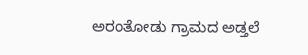ಅರಂತೋಡು ಗ್ರಾಮದ ಅಡ್ತಲೆ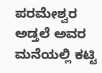ಪರಮೇಶ್ವರ ಅಡ್ತಲೆ ಅವರ ಮನೆಯಲ್ಲಿ ಕಟ್ಟಿ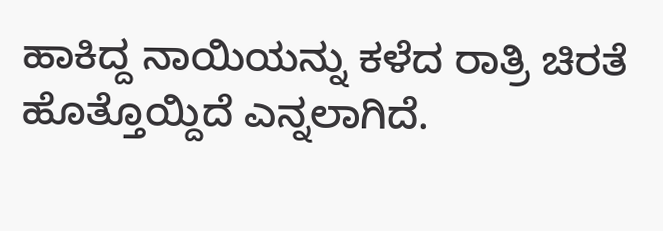ಹಾಕಿದ್ದ ನಾಯಿಯನ್ನು ಕಳೆದ ರಾತ್ರಿ ಚಿರತೆ ಹೊತ್ತೊಯ್ದಿದೆ ಎನ್ನಲಾಗಿದೆ.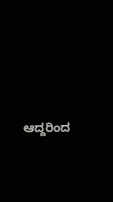ಆದ್ದರಿಂದ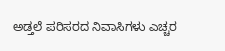ಅಡ್ತಲೆ ಪರಿಸರದ ನಿವಾಸಿಗಳು ಎಚ್ಚರ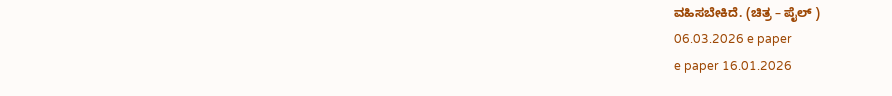ವಹಿಸಬೇಕಿದೆ. (ಚಿತ್ರ – ಪೈಲ್ )
06.03.2026 e paper
e paper 16.01.2026